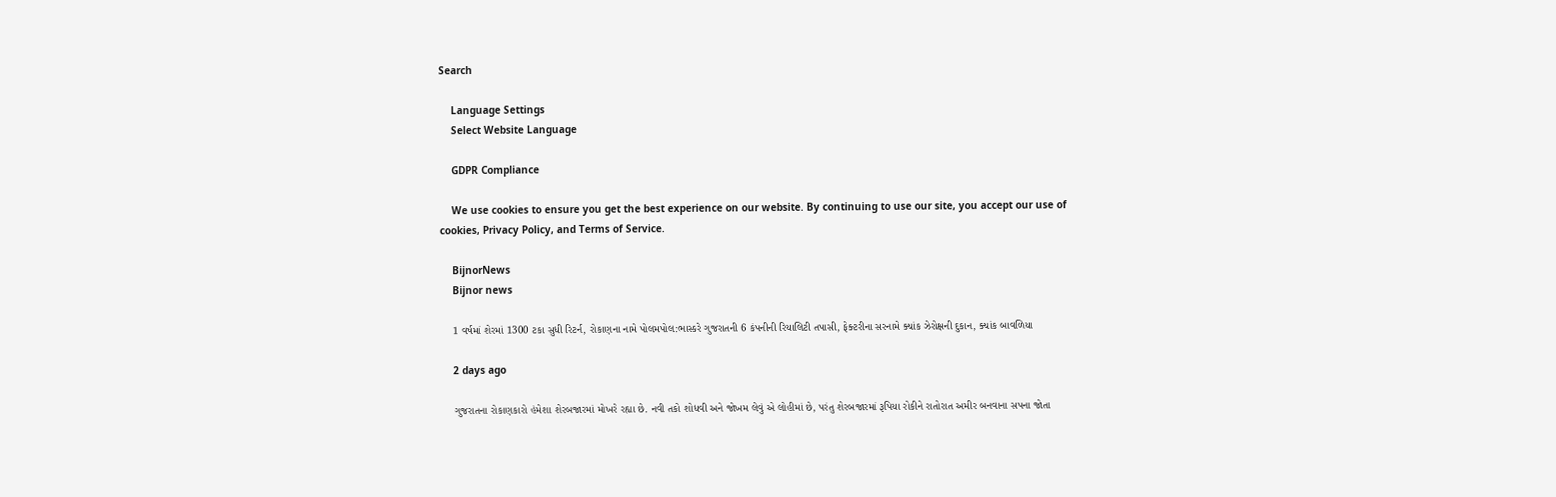Search

    Language Settings
    Select Website Language

    GDPR Compliance

    We use cookies to ensure you get the best experience on our website. By continuing to use our site, you accept our use of cookies, Privacy Policy, and Terms of Service.

    BijnorNews
    Bijnor news

    1 વર્ષમાં શેરમાં 1300 ટકા સુધી રિટર્ન, રોકાણના નામે પોલમપોલ:ભાસ્કરે ગુજરાતની 6 કંપનીની રિયાલિટી તપાસી, ફેક્ટરીના સરનામે ક્યાંક ઝેરોક્ષની દુકાન, ક્યાંક બાવળિયા

    2 days ago

    ગુજરાતના રોકાણકારો હંમેશા શેરબજારમાં મોખરે રહ્યા છે. નવી તકો શોધવી અને જોખમ લેવું એ લોહીમાં છે, પરંતુ શેરબજારમાં રૂપિયા રોકીને રાતોરાત અમીર બનવાના સપના જોતા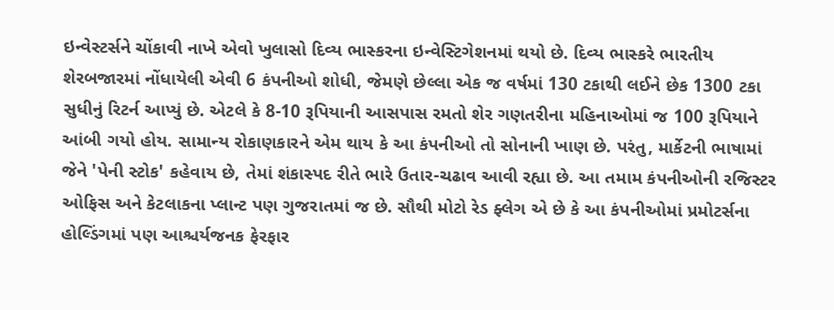ઇન્વેસ્ટર્સને ચોંકાવી નાખે એવો ખુલાસો દિવ્ય ભાસ્કરના ઇન્વેસ્ટિગેશનમાં થયો છે. દિવ્ય ભાસ્કરે ભારતીય શેરબજારમાં નોંધાયેલી એવી 6 કંપનીઓ શોધી, જેમણે છેલ્લા એક જ વર્ષમાં 130 ટકાથી લઈને છેક 1300 ટકા સુધીનું રિટર્ન આપ્યું છે. એટલે કે 8-10 રૂપિયાની આસપાસ રમતો શેર ગણતરીના મહિનાઓમાં જ 100 રૂપિયાને આંબી ગયો હોય. સામાન્ય રોકાણકારને એમ થાય કે આ કંપનીઓ તો સોનાની ખાણ છે. પરંતુ, માર્કેટની ભાષામાં જેને 'પેની સ્ટોક' કહેવાય છે, તેમાં શંકાસ્પદ રીતે ભારે ઉતાર-ચઢાવ આવી રહ્યા છે. આ તમામ કંપનીઓની રજિસ્ટર ઓફિસ અને કેટલાકના પ્લાન્ટ પણ ગુજરાતમાં જ છે. સૌથી મોટો રેડ ફ્લેગ એ છે કે આ કંપનીઓમાં પ્રમોટર્સના હોલ્ડિંગમાં પણ આશ્ચર્યજનક ફેરફાર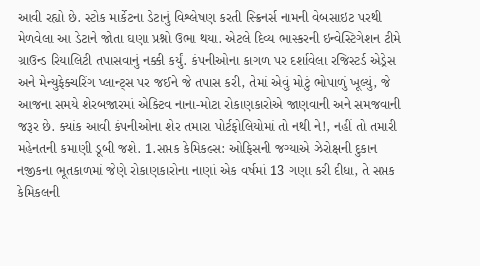આવી રહ્યો છે. સ્ટોક માર્કેટના ડેટાનું વિશ્લેષણ કરતી સ્ક્રિનર્સ નામની વેબસાઇટ પરથી મેળવેલા આ ડેટાને જોતા ઘણા પ્રશ્નો ઉભા થયા. એટલે દિવ્ય ભાસ્કરની ઇન્વેસ્ટિગેશન ટીમે ગ્રાઉન્ડ રિયાલિટી તપાસવાનું નક્કી કર્યું. કંપનીઓના કાગળ પર દર્શાવેલા રજિસ્ટર્ડ એડ્રેસ અને મેન્યુફેક્ચરિંગ પ્લાન્ટ્સ પર જઈને જે તપાસ કરી, તેમાં એવું મોટું ભોપાળું ખૂલ્યું, જે આજના સમયે શેરબજારમાં એક્ટિવ નાના-મોટા રોકાણકારોએ જાણવાની અને સમજવાની જરૂર છે. ક્યાંક આવી કંપનીઓના શેર તમારા પોર્ટફોલિયોમાં તો નથી ને!, નહીં તો તમારી મહેનતની કમાણી ડૂબી જશે. 1.સપ્તક કેમિકલ્સ: ઓફિસની જગ્યાએ ઝેરોક્ષની દુકાન નજીકના ભૂતકાળમાં જેણે રોકાણકારોના નાણાં એક વર્ષમાં 13 ગણા કરી દીધા, તે સપ્તક કેમિકલની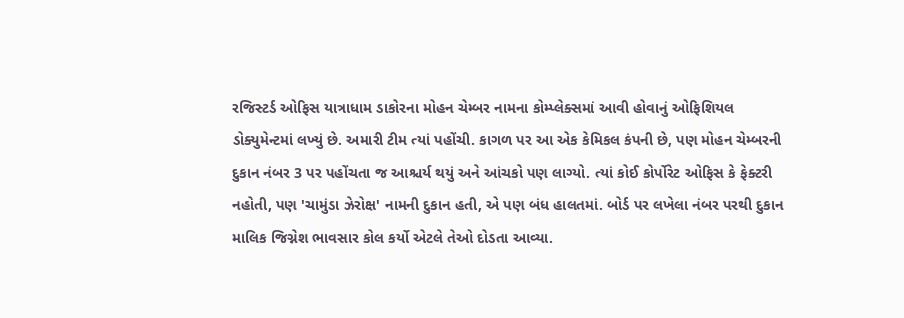રજિસ્ટર્ડ ઓફિસ યાત્રાધામ ડાકોરના મોહન ચેમ્બર નામના કોમ્પ્લેક્સમાં આવી હોવાનું ઓફિશિયલ ડોક્યુમેન્ટમાં લખ્યું છે. અમારી ટીમ ત્યાં પહોંચી. કાગળ પર આ એક કેમિકલ કંપની છે, પણ મોહન ચેમ્બરની દુકાન નંબર 3 પર પહોંચતા જ આશ્ચર્ય થયું અને આંચકો પણ લાગ્યો. ત્યાં કોઈ કોર્પોરેટ ઓફિસ કે ફેક્ટરી નહોતી, પણ 'ચામુંડા ઝેરોક્ષ' નામની દુકાન હતી, એ પણ બંધ હાલતમાં. બોર્ડ પર લખેલા નંબર પરથી દુકાન માલિક જિગ્નેશ ભાવસાર કોલ કર્યો એટલે તેઓ દોડતા આવ્યા.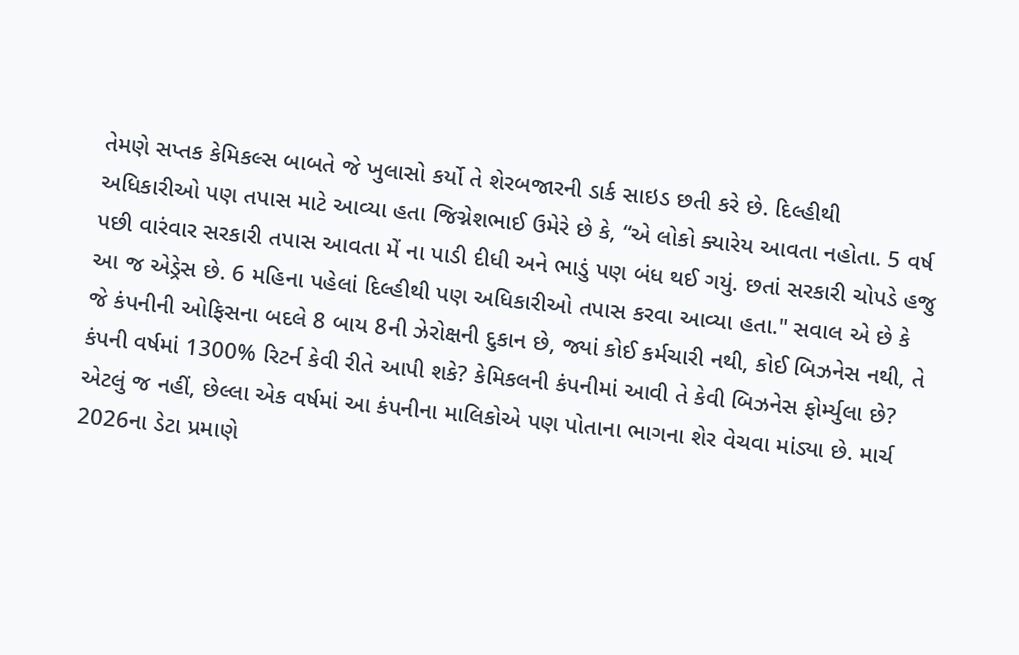તેમણે સપ્તક કેમિકલ્સ બાબતે જે ખુલાસો કર્યો તે શેરબજારની ડાર્ક સાઇડ છતી કરે છે. દિલ્હીથી અધિકારીઓ પણ તપાસ માટે આવ્યા હતા જિગ્નેશભાઈ ઉમેરે છે કે, “એ લોકો ક્યારેય આવતા નહોતા. 5 વર્ષ પછી વારંવાર સરકારી તપાસ આવતા મેં ના પાડી દીધી અને ભાડું પણ બંધ થઈ ગયું. છતાં સરકારી ચોપડે હજુ આ જ એડ્રેસ છે. 6 મહિના પહેલાં દિલ્હીથી પણ અધિકારીઓ તપાસ કરવા આવ્યા હતા." સવાલ એ છે કે જે કંપનીની ઓફિસના બદલે 8 બાય 8ની ઝેરોક્ષની દુકાન છે, જ્યાં કોઈ કર્મચારી નથી, કોઈ બિઝનેસ નથી, તે કંપની વર્ષમાં 1300% રિટર્ન કેવી રીતે આપી શકે? કેમિકલની કંપનીમાં આવી તે કેવી બિઝનેસ ફોર્મ્યુલા છે? એટલું જ નહીં, છેલ્લા એક વર્ષમાં આ કંપનીના માલિકોએ પણ પોતાના ભાગના શેર વેચવા માંડ્યા છે. માર્ચ 2026ના ડેટા પ્રમાણે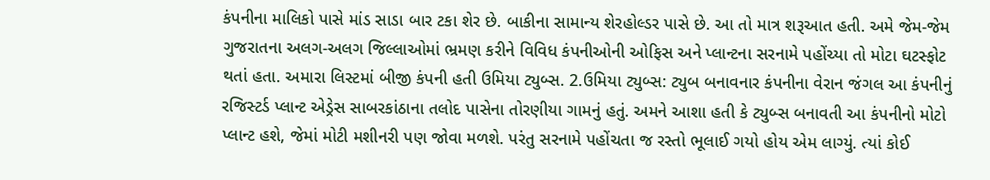કંપનીના માલિકો પાસે માંડ સાડા બાર ટકા શેર છે. બાકીના સામાન્ય શેરહોલ્ડર પાસે છે. આ તો માત્ર શરૂઆત હતી. અમે જેમ-જેમ ગુજરાતના અલગ-અલગ જિલ્લાઓમાં ભ્રમણ કરીને વિવિધ કંપનીઓની ઓફિસ અને પ્લાન્ટના સરનામે પહોંચ્યા તો મોટા ઘટસ્ફોટ થતાં હતા. અમારા લિસ્ટમાં બીજી કંપની હતી ઉમિયા ટ્યુબ્સ. 2.ઉમિયા ટ્યુબ્સ: ટ્યુબ બનાવનાર કંપનીના વેરાન જંગલ આ કંપનીનું રજિસ્ટર્ડ પ્લાન્ટ એડ્રેસ સાબરકાંઠાના તલોદ પાસેના તોરણીયા ગામનું હતું. અમને આશા હતી કે ટ્યુબ્સ બનાવતી આ કંપનીનો મોટો પ્લાન્ટ હશે, જેમાં મોટી મશીનરી પણ જોવા મળશે. પરંતુ સરનામે પહોંચતા જ રસ્તો ભૂલાઈ ગયો હોય એમ લાગ્યું. ત્યાં કોઈ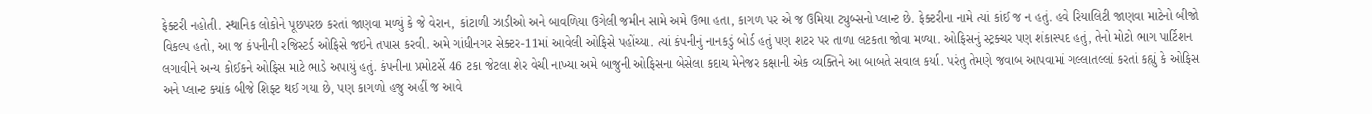ફેક્ટરી નહોતી. સ્થાનિક લોકોને પૂછપરછ કરતાં જાણવા મળ્યું કે જે વેરાન, કાંટાળી ઝાડીઓ અને બાવળિયા ઉગેલી જમીન સામે અમે ઉભા હતા, કાગળ પર એ જ ઉમિયા ટ્યુબ્સનો પ્લાન્ટ છે. ફેક્ટરીના નામે ત્યાં કાંઈ જ ન હતું. હવે રિયાલિટી જાણવા માટેનો બીજો વિકલ્પ હતો, આ જ કંપનીની રજિસ્ટર્ડ ઓફિસે જઇને તપાસ કરવી. અમે ગાંધીનગર સેક્ટર-11માં આવેલી ઓફિસે પહોંચ્યા. ત્યાં કંપનીનું નાનકડું બોર્ડ હતું પણ શટર પર તાળા લટકતા જોવા મળ્યા. ઓફિસનું સ્ટ્રક્ચર પણ શંકાસ્પદ હતું, તેનો મોટો ભાગ પાર્ટિશન લગાવીને અન્ય કોઈકને ઓફિસ માટે ભાડે અપાયું હતું. કંપનીના પ્રમોટર્સે 46 ટકા જેટલા શેર વેચી નાખ્યા અમે બાજુની ઓફિસના બેસેલા કદાચ મેનેજર કક્ષાની એક વ્યક્તિને આ બાબતે સવાલ કર્યા. પરંતુ તેમણે જવાબ આપવામાં ગલ્લાતલ્લાં કરતાં કહ્યું કે ઓફિસ અને પ્લાન્ટ ક્યાંક બીજે શિફ્ટ થઈ ગયા છે, પણ કાગળો હજુ અહીં જ આવે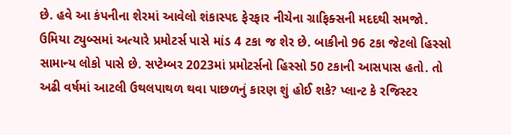છે. હવે આ કંપનીના શેરમાં આવેલો શંકાસ્પદ ફેરફાર નીચેના ગ્રાફિક્સની મદદથી સમજો. ઉમિયા ટ્યુબ્સમાં અત્યારે પ્રમોટર્સ પાસે માંડ 4 ટકા જ શેર છે. બાકીનો 96 ટકા જેટલો હિસ્સો સામાન્ય લોકો પાસે છે. સપ્ટેમ્બર 2023માં પ્રમોટર્સનો હિસ્સો 50 ટકાની આસપાસ હતો. તો અઢી વર્ષમાં આટલી ઉથલપાથળ થવા પાછળનું કારણ શું હોઈ શકે? પ્લાન્ટ કે રજિસ્ટર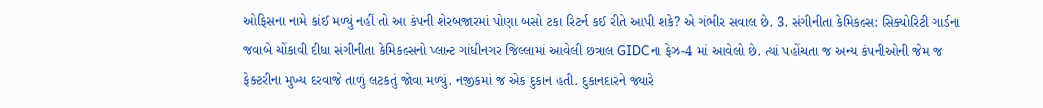ઓફિસના નામે કાંઈ મળ્યું નહીં તો આ કંપની શેરબજારમાં પોણા બસો ટકા રિટર્ન કઈ રીતે આપી શકે? એ ગંભીર સવાલ છે. 3. સંગીનીતા કેમિકલ્સ: સિક્યોરિટી ગાર્ડના જવાબે ચોંકાવી દીધા સંગીનીતા કેમિકલ્સનો પ્લાન્ટ ગાંધીનગર જિલ્લામાં આવેલી છત્રાલ GIDCના ફેઝ-4 માં આવેલો છે. ત્યાં પહોંચતા જ અન્ય કંપનીઓની જેમ જ ફેક્ટરીના મુખ્ય દરવાજે તાળું લટકતું જોવા મળ્યું. નજીકમાં જ એક દુકાન હતી. દુકાનદારને જ્યારે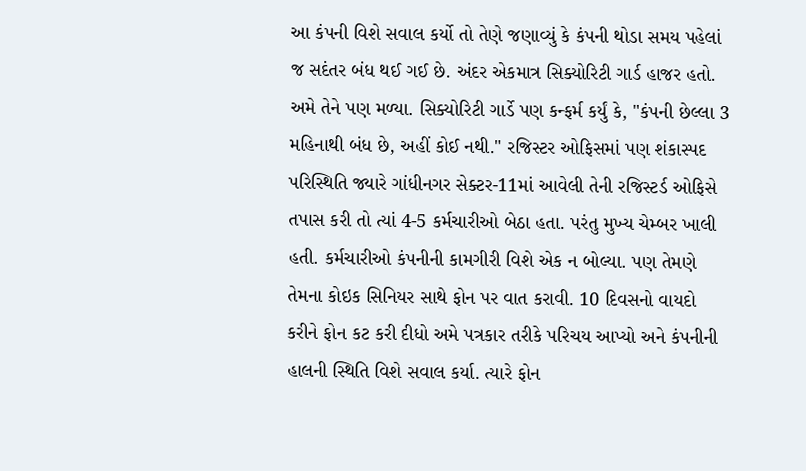આ કંપની વિશે સવાલ કર્યો તો તેણે જણાવ્યું કે કંપની થોડા સમય પહેલાં જ સદંતર બંધ થઈ ગઈ છે. અંદર એકમાત્ર સિક્યોરિટી ગાર્ડ હાજર હતો. અમે તેને પણ મળ્યા. સિક્યોરિટી ગાર્ડે પણ કન્ફર્મ કર્યું કે, "કંપની છેલ્લા 3 મહિનાથી બંધ છે, અહીં કોઈ નથી." રજિસ્ટર ઓફિસમાં પણ શંકાસ્પદ પરિસ્થિતિ જ્યારે ગાંધીનગર સેક્ટર-11માં આવેલી તેની રજિસ્ટર્ડ ઓફિસે તપાસ કરી તો ત્યાં 4-5 કર્મચારીઓ બેઠા હતા. પરંતુ મુખ્ય ચેમ્બર ખાલી હતી. કર્મચારીઓ કંપનીની કામગીરી વિશે એક ન બોલ્યા. પણ તેમણે તેમના કોઇક સિનિયર સાથે ફોન પર વાત કરાવી. 10 દિવસનો વાયદો કરીને ફોન કટ કરી દીધો અમે પત્રકાર તરીકે પરિચય આપ્યો અને કંપનીની હાલની સ્થિતિ વિશે સવાલ કર્યા. ત્યારે ફોન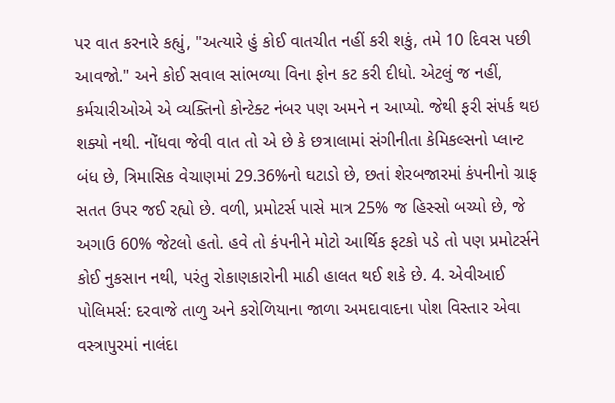પર વાત કરનારે કહ્યું, "અત્યારે હું કોઈ વાતચીત નહીં કરી શકું, તમે 10 દિવસ પછી આવજો." અને કોઈ સવાલ સાંભળ્યા વિના ફોન કટ કરી દીધો. એટલું જ નહીં, કર્મચારીઓએ એ વ્યક્તિનો કોન્ટેક્ટ નંબર પણ અમને ન આપ્યો. જેથી ફરી સંપર્ક થઇ શક્યો નથી. નોંધવા જેવી વાત તો એ છે કે છત્રાલામાં સંગીનીતા કેમિકલ્સનો પ્લાન્ટ બંધ છે, ત્રિમાસિક વેચાણમાં 29.36%નો ઘટાડો છે, છતાં શેરબજારમાં કંપનીનો ગ્રાફ સતત ઉપર જઈ રહ્યો છે. વળી, પ્રમોટર્સ પાસે માત્ર 25% જ હિસ્સો બચ્યો છે, જે અગાઉ 60% જેટલો હતો. હવે તો કંપનીને મોટો આર્થિક ફટકો પડે તો પણ પ્રમોટર્સને કોઈ નુકસાન નથી, પરંતુ રોકાણકારોની માઠી હાલત થઈ શકે છે. 4. એવીઆઈ પોલિમર્સ: દરવાજે તાળુ અને કરોળિયાના જાળા અમદાવાદના પોશ વિસ્તાર એવા વસ્ત્રાપુરમાં નાલંદા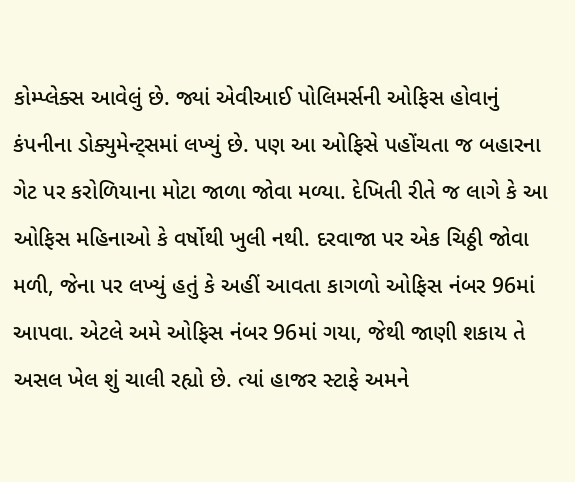કોમ્પ્લેક્સ આવેલું છે. જ્યાં એવીઆઈ પોલિમર્સની ઓફિસ હોવાનું કંપનીના ડોક્યુમેન્ટ્સમાં લખ્યું છે. પણ આ ઓફિસે પહોંચતા જ બહારના ગેટ પર કરોળિયાના મોટા જાળા જોવા મળ્યા. દેખિતી રીતે જ લાગે કે આ ઓફિસ મહિનાઓ કે વર્ષોથી ખુલી નથી. દરવાજા પર એક ચિઠ્ઠી જોવા મળી, જેના પર લખ્યું હતું કે અહીં આવતા કાગળો ઓફિસ નંબર 96માં આપવા. એટલે અમે ઓફિસ નંબર 96માં ગયા, જેથી જાણી શકાય તે અસલ ખેલ શું ચાલી રહ્યો છે. ત્યાં હાજર સ્ટાફે અમને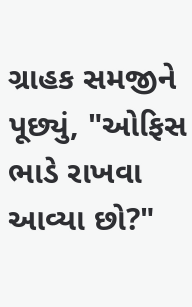ગ્રાહક સમજીને પૂછ્યું, "ઓફિસ ભાડે રાખવા આવ્યા છો?"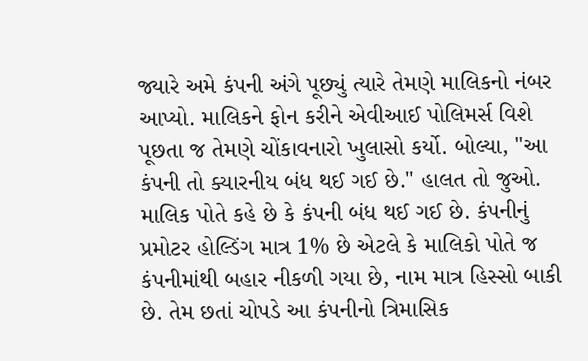જ્યારે અમે કંપની અંગે પૂછ્યું ત્યારે તેમણે માલિકનો નંબર આપ્યો. માલિકને ફોન કરીને એવીઆઈ પોલિમર્સ વિશે પૂછતા જ તેમણે ચોંકાવનારો ખુલાસો કર્યો. બોલ્યા, "આ કંપની તો ક્યારનીય બંધ થઈ ગઈ છે." હાલત તો જુઓ. માલિક પોતે કહે છે કે કંપની બંધ થઈ ગઈ છે. કંપનીનું પ્રમોટર હોલ્ડિંગ માત્ર 1% છે એટલે કે માલિકો પોતે જ કંપનીમાંથી બહાર નીકળી ગયા છે, નામ માત્ર હિસ્સો બાકી છે. તેમ છતાં ચોપડે આ કંપનીનો ત્રિમાસિક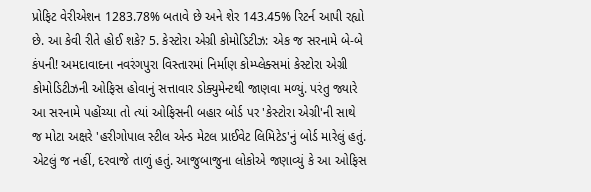પ્રોફિટ વેરીએશન 1283.78% બતાવે છે અને શેર 143.45% રિટર્ન આપી રહ્યો છે. આ કેવી રીતે હોઈ શકે? 5. કેસ્ટોરા એગ્રી કોમોડિટીઝ: એક જ સરનામે બે-બે કંપની! અમદાવાદના નવરંગપુરા વિસ્તારમાં નિર્માણ કોમ્પ્લેક્સમાં કેસ્ટોરા એગ્રી કોમોડિટીઝની ઓફિસ હોવાનું સત્તાવાર ડોક્યુમેન્ટથી જાણવા મળ્યું. પરંતુ જ્યારે આ સરનામે પહોંચ્યા તો ત્યાં ઓફિસની બહાર બોર્ડ પર 'કેસ્ટોરા એગ્રી'ની સાથે જ મોટા અક્ષરે 'હરીગોપાલ સ્ટીલ એન્ડ મેટલ પ્રાઈવેટ લિમિટેડ'નું બોર્ડ મારેલું હતું. એટલું જ નહીં, દરવાજે તાળું હતું. આજુબાજુના લોકોએ જણાવ્યું કે આ ઓફિસ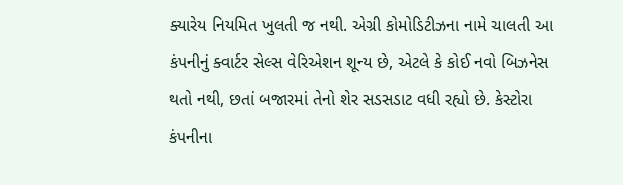ક્યારેય નિયમિત ખુલતી જ નથી. એગ્રી કોમોડિટીઝના નામે ચાલતી આ કંપનીનું ક્વાર્ટર સેલ્સ વેરિએશન શૂન્ય છે, એટલે કે કોઈ નવો બિઝનેસ થતો નથી, છતાં બજારમાં તેનો શેર સડસડાટ વધી રહ્યો છે. કેસ્ટોરા કંપનીના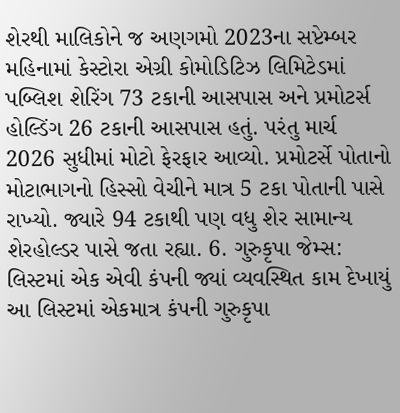શેરથી માલિકોને જ અણગમો 2023ના સપ્ટેમ્બર મહિનામાં કેસ્ટોરા એગ્રી કોમોડિટિઝ લિમિટેડમાં પબ્લિશ શેરિંગ 73 ટકાની આસપાસ અને પ્રમોટર્સ હોલ્ડિંગ 26 ટકાની આસપાસ હતું. પરંતુ માર્ચ 2026 સુધીમાં મોટો ફેરફાર આવ્યો. પ્રમોટર્સે પોતાનો મોટાભાગનો હિસ્સો વેચીને માત્ર 5 ટકા પોતાની પાસે રાખ્યો. જ્યારે 94 ટકાથી પણ વધુ શેર સામાન્ય શેરહોલ્ડર પાસે જતા રહ્યા. 6. ગુરુકૃપા જેમ્સ: લિસ્ટમાં એક એવી કંપની જ્યાં વ્યવસ્થિત કામ દેખાયું આ લિસ્ટમાં એકમાત્ર કંપની ગુરુકૃપા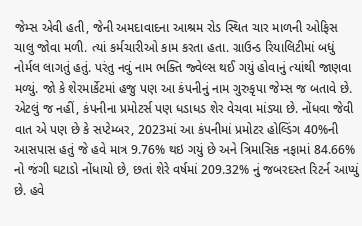જેમ્સ એવી હતી, જેની અમદાવાદના આશ્રમ રોડ સ્થિત ચાર માળની ઓફિસ ચાલુ જોવા મળી. ત્યાં કર્મચારીઓ કામ કરતા હતા. ગ્રાઉન્ડ રિયાલિટીમાં બધું નોર્મલ લાગતું હતું. પરંતુ નવું નામ ભક્તિ જ્વેલ્સ થઈ ગયું હોવાનું ત્યાંથી જાણવા મળ્યું. જો કે શેરમાર્કેટમાં હજુ પણ આ કંપનીનું નામ ગુરુકૃપા જેમ્સ જ બતાવે છે. એટલું જ નહીં, કંપનીના પ્રમોટર્સ પણ ધડાધડ શેર વેચવા માંડ્યા છે. નોંધવા જેવી વાત એ પણ છે કે સપ્ટેમ્બર, 2023માં આ કંપનીમાં પ્રમોટર હોલ્ડિંગ 40%ની આસપાસ હતું જે હવે માત્ર 9.76% થઇ ગયું છે અને ત્રિમાસિક નફામાં 84.66% નો જંગી ઘટાડો નોંધાયો છે, છતાં શેરે વર્ષમાં 209.32% નું જબરદસ્ત રિટર્ન આપ્યું છે. હવે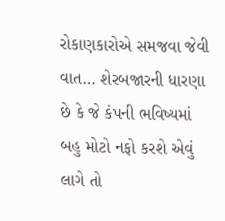રોકાણકારોએ સમજવા જેવી વાત… શેરબજારની ધારણા છે કે જે કંપની ભવિષ્યમાં બહુ મોટો નફો કરશે એવું લાગે તો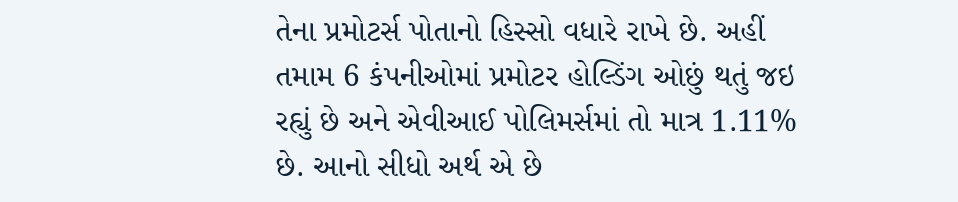તેના પ્રમોટર્સ પોતાનો હિસ્સો વધારે રાખે છે. અહીં તમામ 6 કંપનીઓમાં પ્રમોટર હોલ્ડિંગ ઓછું થતું જઇ રહ્યું છે અને એવીઆઈ પોલિમર્સમાં તો માત્ર 1.11% છે. આનો સીધો અર્થ એ છે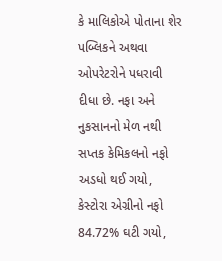કે માલિકોએ પોતાના શેર પબ્લિકને અથવા ઓપરેટરોને પધરાવી દીધા છે. નફા અને નુકસાનનો મેળ નથી સપ્તક કેમિકલનો નફો અડધો થઈ ગયો, કેસ્ટોરા એગ્રીનો નફો 84.72% ઘટી ગયો,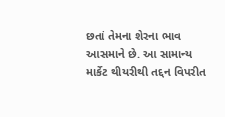છતાં તેમના શેરના ભાવ આસમાને છે. આ સામાન્ય માર્કેટ થીયરીથી તદ્દન વિપરીત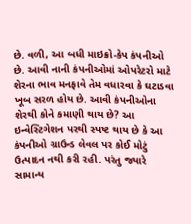છે. વળી, આ બધી માઇક્રો-કેપ કંપનીઓ છે. આવી નાની કંપનીઓમાં ઓપરેટરો માટે શેરના ભાવ મનફાવે તેમ વધારવા કે ઘટાડવા ખૂબ સરળ હોય છે. આવી કંપનીઓના શેરથી કોને કમાણી થાય છે? આ ઇન્વેસ્ટિગેશન પરથી સ્પષ્ટ થાય છે કે આ કંપનીઓ ગ્રાઉન્ડ લેવલ પર કોઈ મોટું ઉત્પાદન નથી કરી રહી. પરંતુ જ્યારે સામાન્ય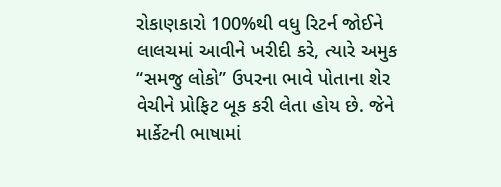રોકાણકારો 100%થી વધુ રિટર્ન જોઈને લાલચમાં આવીને ખરીદી કરે, ત્યારે અમુક “સમજુ લોકો” ઉપરના ભાવે પોતાના શેર વેચીને પ્રોફિટ બૂક કરી લેતા હોય છે. જેને માર્કેટની ભાષામાં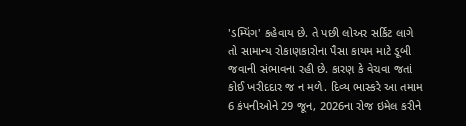'ડમ્પિંગ' કહેવાય છે. તે પછી લોઅર સર્કિટ લાગે તો સામાન્ય રોકાણકારોના પૈસા કાયમ માટે ડૂબી જવાની સંભાવના રહી છે. કારણ કે વેચવા જતાં કોઈ ખરીદદાર જ ન મળે. દિવ્ય ભાસ્કરે આ તમામ 6 કંપનીઓને 29 જૂન, 2026ના રોજ ઇમેલ કરીને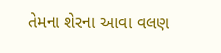તેમના શેરના આવા વલણ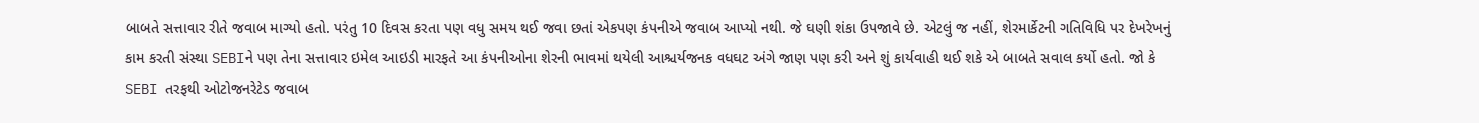બાબતે સત્તાવાર રીતે જવાબ માગ્યો હતો. પરંતુ 10 દિવસ કરતા પણ વધુ સમય થઈ જવા છતાં એકપણ કંપનીએ જવાબ આપ્યો નથી. જે ઘણી શંકા ઉપજાવે છે. એટલું જ નહીં, શેરમાર્કેટની ગતિવિધિ પર દેખરેખનું કામ કરતી સંસ્થા SEBIને પણ તેના સત્તાવાર ઇમેલ આઇડી મારફતે આ કંપનીઓના શેરની ભાવમાં થયેલી આશ્ચર્યજનક વધઘટ અંગે જાણ પણ કરી અને શું કાર્યવાહી થઈ શકે એ બાબતે સવાલ કર્યો હતો. જો કે SEBI તરફથી ઓટોજનરેટેડ જવાબ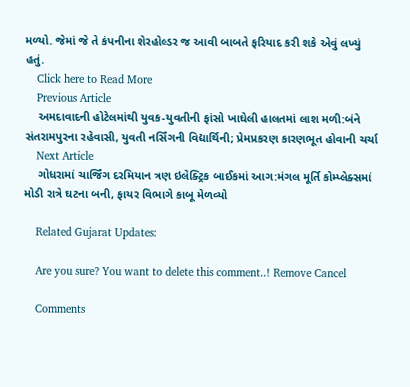મળ્યો. જેમાં જે તે કંપનીના શેરહોલ્ડર જ આવી બાબતે ફરિયાદ કરી શકે એવું લખ્યું હતું.
    Click here to Read More
    Previous Article
    અમદાવાદની હોટેલમાંથી યુવક-યુવતીની ફાંસો ખાઘેલી હાલતમાં લાશ મળી:બંને સંતરામપુરના રહેવાસી, યુવતી નર્સિંગની વિદ્યાર્થિની; પ્રેમપ્રકરણ કારણભૂત હોવાની ચર્ચા
    Next Article
    ગોધરામાં ચાર્જિંગ દરમિયાન ત્રણ ઇલેક્ટ્રિક બાઈકમાં આગ:મંગલ મૂર્તિ કોમ્પ્લેક્સમાં મોડી રાત્રે ઘટના બની, ફાયર વિભાગે કાબૂ મેળવ્યો

    Related Gujarat Updates:

    Are you sure? You want to delete this comment..! Remove Cancel

    Comments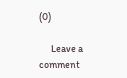(0)

      Leave a comment